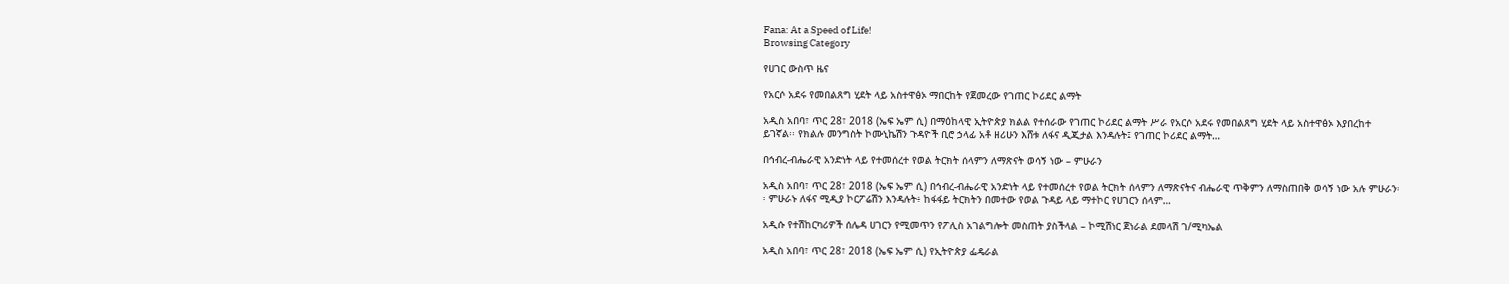Fana: At a Speed of Life!
Browsing Category

የሀገር ውስጥ ዜና

የአርሶ አደሩ የመበልጸግ ሂደት ላይ አስተዋፅኦ ማበርከት የጀመረው የገጠር ኮሪደር ልማት

አዲስ አበባ፣ ጥር 28፣ 2018 (ኤፍ ኤም ሲ) በማዕከላዊ ኢትዮጵያ ክልል የተሰራው የገጠር ኮሪደር ልማት ሥራ የአርሶ አደሩ የመበልጸግ ሂደት ላይ አስተዋፅኦ እያበረከተ ይገኛል፡፡ የክልሉ መንግስት ኮሙኒኬሽን ጉዳዮች ቢሮ ኃላፊ አቶ ዘሪሁን እሸቱ ለፋና ዲጂታል እንዳሉት፤ የገጠር ኮሪደር ልማት…

በኅብረ-ብሔራዊ አንድነት ላይ የተመሰረተ የወል ትርክት ሰላምን ለማጽናት ወሳኝ ነው – ምሁራን

አዲስ አበባ፣ ጥር 28፣ 2018 (ኤፍ ኤም ሲ) በኅብረ-ብሔራዊ አንድነት ላይ የተመሰረተ የወል ትርክት ሰላምን ለማጽናትና ብሔራዊ ጥቅምን ለማስጠበቅ ወሳኝ ነው አሉ ምሁራን፡፡ ምሁራኑ ለፋና ሚዲያ ኮርፖሬሽን እንዳሉት፥ ከፋፋይ ትርክትን በመተው የወል ጉዳይ ላይ ማተኮር የሀገርን ሰላም…

አዲሱ የተሽከርካሪዎች ሰሌዳ ሀገርን የሚመጥን የፖሊስ አገልግሎት መስጠት ያስችላል – ኮሚሽነር ጀነራል ደመላሽ ገ/ሚካኤል

አዲስ አበባ፣ ጥር 28፣ 2018 (ኤፍ ኤም ሲ) የኢትዮጵያ ፌዴራል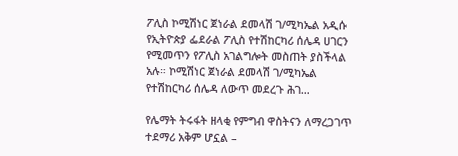ፖሊስ ኮሚሽነር ጀነራል ደመላሽ ገ/ሚካኤል አዲሱ የኢትዮጵያ ፌደራል ፖሊስ የተሽከርካሪ ሰሌዳ ሀገርን የሚመጥን የፖሊስ አገልግሎት መስጠት ያስችላል አሉ። ኮሚሽነር ጀነራል ደመላሽ ገ/ሚካኤል የተሽከርካሪ ሰሌዳ ለውጥ መደረጉ ሕገ…

የሌማት ትሩፋት ዘላቂ የምግብ ዋስትናን ለማረጋገጥ ተደማሪ አቅም ሆኗል –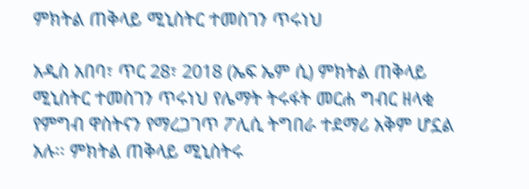ምክትል ጠቅላይ ሚኒስትር ተመስገን ጥሩነህ

አዲስ አበባ፣ ጥር 28፣ 2018 (ኤፍ ኤም ሲ) ምክትል ጠቅላይ ሚኒስትር ተመስገን ጥሩነህ የሌማት ትሩፋት መርሐ ግብር ዘላቂ የምግብ ዋስትናን የማረጋገጥ ፖሊሲ ትግበራ ተደማሪ አቅም ሆኗል አሉ፡፡ ምክትል ጠቅላይ ሚኒስትሩ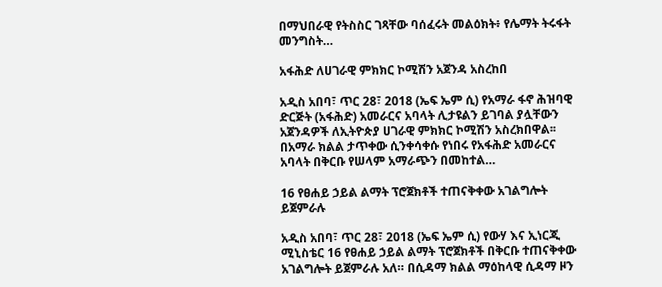በማህበራዊ የትስስር ገጻቸው ባሰፈሩት መልዕክት፥ የሌማት ትሩፋት መንግስት…

አፋሕድ ለሀገራዊ ምክክር ኮሚሽን አጀንዳ አስረከበ

አዲስ አበባ፣ ጥር 28፣ 2018 (ኤፍ ኤም ሲ) የአማራ ፋኖ ሕዝባዊ ድርጅት (አፋሕድ) አመራርና አባላት ሊታዩልን ይገባል ያሏቸውን አጀንዳዎች ለኢትዮጵያ ሀገራዊ ምክክር ኮሚሽን አስረክበዋል፡፡ በአማራ ክልል ታጥቀው ሲንቀሳቀሱ የነበሩ የአፋሕድ አመራርና አባላት በቅርቡ የሠላም አማራጭን በመከተል…

16 የፀሐይ ኃይል ልማት ፕሮጀክቶች ተጠናቅቀው አገልግሎት ይጀምራሉ

አዲስ አበባ፣ ጥር 28፣ 2018 (ኤፍ ኤም ሲ) የውሃ እና ኢነርጂ ሚኒስቴር 16 የፀሐይ ኃይል ልማት ፕሮጀክቶች በቅርቡ ተጠናቅቀው አገልግሎት ይጀምራሉ አለ። በሲዳማ ክልል ማዕከላዊ ሲዳማ ዞን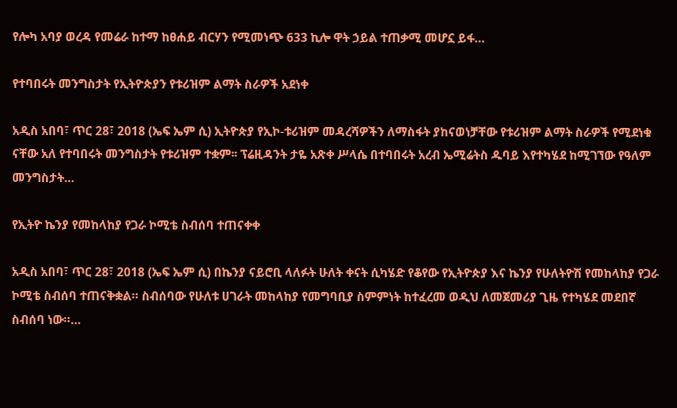የሎካ አባያ ወረዳ የመሬራ ከተማ ከፀሐይ ብርሃን የሚመነጭ 633 ኪሎ ዋት ኃይል ተጠቃሚ መሆኗ ይፋ…

የተባበሩት መንግስታት የኢትዮጵያን የቱሪዝም ልማት ስራዎች አደነቀ

አዲስ አበባ፣ ጥር 28፣ 2018 (ኤፍ ኤም ሲ) ኢትዮጵያ የኢኮ-ቱሪዝም መዳረሻዎችን ለማስፋት ያከናወነቻቸው የቱሪዝም ልማት ስራዎች የሚደነቁ ናቸው አለ የተባበሩት መንግስታት የቱሪዝም ተቋም፡፡ ፕሬዚዳንት ታዬ አጽቀ ሥላሴ በተባበሩት አረብ ኤሚሬትስ ዱባይ እየተካሄደ ከሚገኘው የዓለም መንግስታት…

የኢትዮ ኬንያ የመከላከያ የጋራ ኮሚቴ ስብሰባ ተጠናቀቀ

አዲስ አበባ፣ ጥር 28፣ 2018 (ኤፍ ኤም ሲ) በኬንያ ናይሮቢ ላለፉት ሁለት ቀናት ሲካሄድ የቆየው የኢትዮጵያ እና ኬንያ የሁለትዮሽ የመከላከያ የጋራ ኮሚቴ ስብሰባ ተጠናቅቋል። ስብሰባው የሁለቱ ሀገራት መከላከያ የመግባቢያ ስምምነት ከተፈረመ ወዲህ ለመጀመሪያ ጊዜ የተካሄደ መደበኛ ስብሰባ ነው።…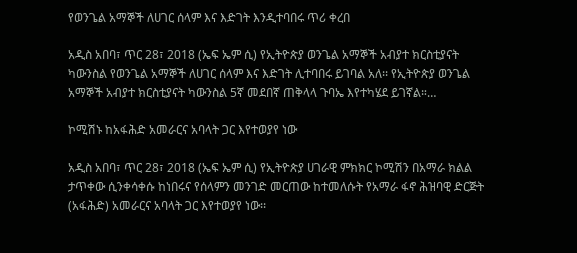የወንጌል አማኞች ለሀገር ሰላም እና እድገት እንዲተባበሩ ጥሪ ቀረበ

አዲስ አበባ፣ ጥር 28፣ 2018 (ኤፍ ኤም ሲ) የኢትዮጵያ ወንጌል አማኞች አብያተ ክርስቲያናት ካውንስል የወንጌል አማኞች ለሀገር ሰላም እና እድገት ሊተባበሩ ይገባል አለ፡፡ የኢትዮጵያ ወንጌል አማኞች አብያተ ክርስቲያናት ካውንስል 5ኛ መደበኛ ጠቅላላ ጉባኤ እየተካሄደ ይገኛል።…

ኮሚሽኑ ከአፋሕድ አመራርና አባላት ጋር እየተወያየ ነው

አዲስ አበባ፣ ጥር 28፣ 2018 (ኤፍ ኤም ሲ) የኢትዮጵያ ሀገራዊ ምክክር ኮሚሽን በአማራ ክልል ታጥቀው ሲንቀሳቀሱ ከነበሩና የሰላምን መንገድ መርጠው ከተመለሱት የአማራ ፋኖ ሕዝባዊ ድርጅት (አፋሕድ) አመራርና አባላት ጋር እየተወያየ ነው፡፡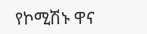የኮሚሽኑ ዋና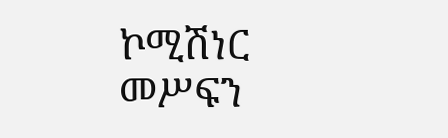ኮሚሽነር መሥፍን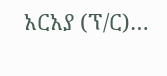አርአያ (ፕ/ር)…